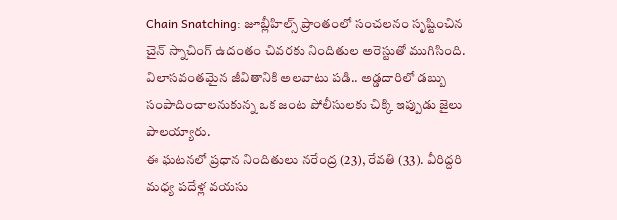Chain Snatching: జూబ్లీహిల్స్ ప్రాంతంలో సంచలనం సృష్టించిన చైన్ స్నాచింగ్ ఉదంతం చివరకు నిందితుల అరెస్టుతో ముగిసింది. విలాసవంతమైన జీవితానికి అలవాటు పడి.. అడ్డదారిలో డబ్బు సంపాదించాలనుకున్న ఒక జంట పోలీసులకు చిక్కి ఇప్పుడు జైలు పాలయ్యారు.
ఈ ఘటనలో ప్రధాన నిందితులు నరేంద్ర (23), రేవతి (33). వీరిద్దరి మధ్య పదేళ్ల వయసు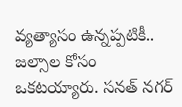వ్యత్యాసం ఉన్నప్పటికీ.. జల్సాల కోసం ఒకటయ్యారు. సనత్ నగర్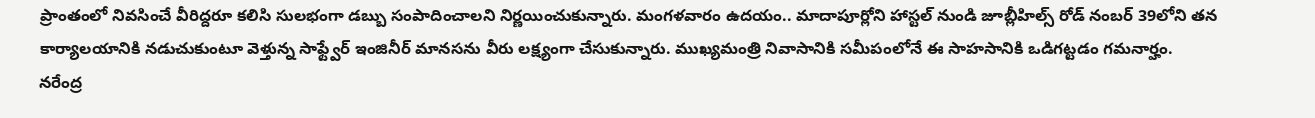ప్రాంతంలో నివసించే వీరిద్దరూ కలిసి సులభంగా డబ్బు సంపాదించాలని నిర్ణయించుకున్నారు. మంగళవారం ఉదయం.. మాదాపూర్లోని హాస్టల్ నుండి జూబ్లీహిల్స్ రోడ్ నంబర్ 39లోని తన కార్యాలయానికి నడుచుకుంటూ వెళ్తున్న సాఫ్ట్వేర్ ఇంజినీర్ మానసను వీరు లక్ష్యంగా చేసుకున్నారు. ముఖ్యమంత్రి నివాసానికి సమీపంలోనే ఈ సాహసానికి ఒడిగట్టడం గమనార్హం.
నరేంద్ర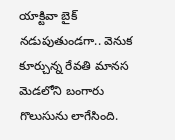యాక్టివా బైక్ నడుపుతుండగా.. వెనుక కూర్చున్న రేవతి మానస మెడలోని బంగారు గొలుసును లాగేసింది.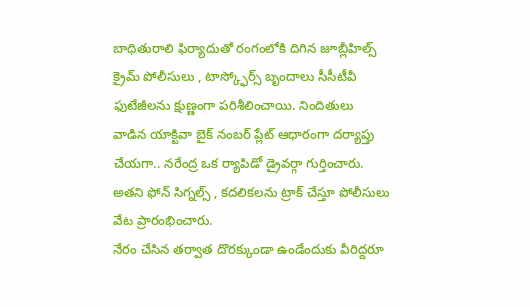బాధితురాలి ఫిర్యాదుతో రంగంలోకి దిగిన జూబ్లీహిల్స్ క్రైమ్ పోలీసులు , టాస్క్ఫోర్స్ బృందాలు సీసీటీవీ ఫుటేజీలను క్షుణ్ణంగా పరిశీలించాయి. నిందితులు వాడిన యాక్టివా బైక్ నంబర్ ప్లేట్ ఆధారంగా దర్యాప్తు చేయగా.. నరేంద్ర ఒక ర్యాపిడో డ్రైవర్గా గుర్తించారు. అతని ఫోన్ సిగ్నల్స్ , కదలికలను ట్రాక్ చేస్తూ పోలీసులు వేట ప్రారంభించారు.
నేరం చేసిన తర్వాత దొరక్కుండా ఉండేందుకు వీరిద్దరూ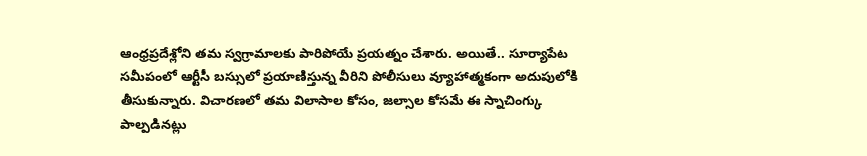ఆంధ్రప్రదేశ్లోని తమ స్వగ్రామాలకు పారిపోయే ప్రయత్నం చేశారు. అయితే.. సూర్యాపేట సమీపంలో ఆర్టీసీ బస్సులో ప్రయాణిస్తున్న వీరిని పోలీసులు వ్యూహాత్మకంగా అదుపులోకి తీసుకున్నారు. విచారణలో తమ విలాసాల కోసం, జల్సాల కోసమే ఈ స్నాచింగ్కు పాల్పడినట్లు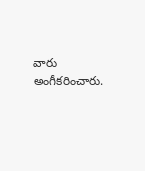వారు అంగీకరించారు.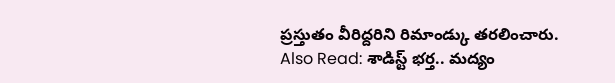ప్రస్తుతం వీరిద్దరిని రిమాండ్కు తరలించారు.
Also Read: శాడిస్ట్ భర్త.. మద్యం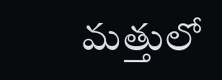మత్తులో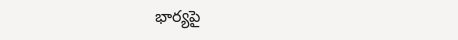భార్యపై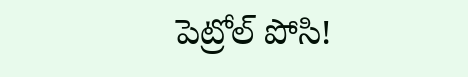పెట్రోల్ పోసి!